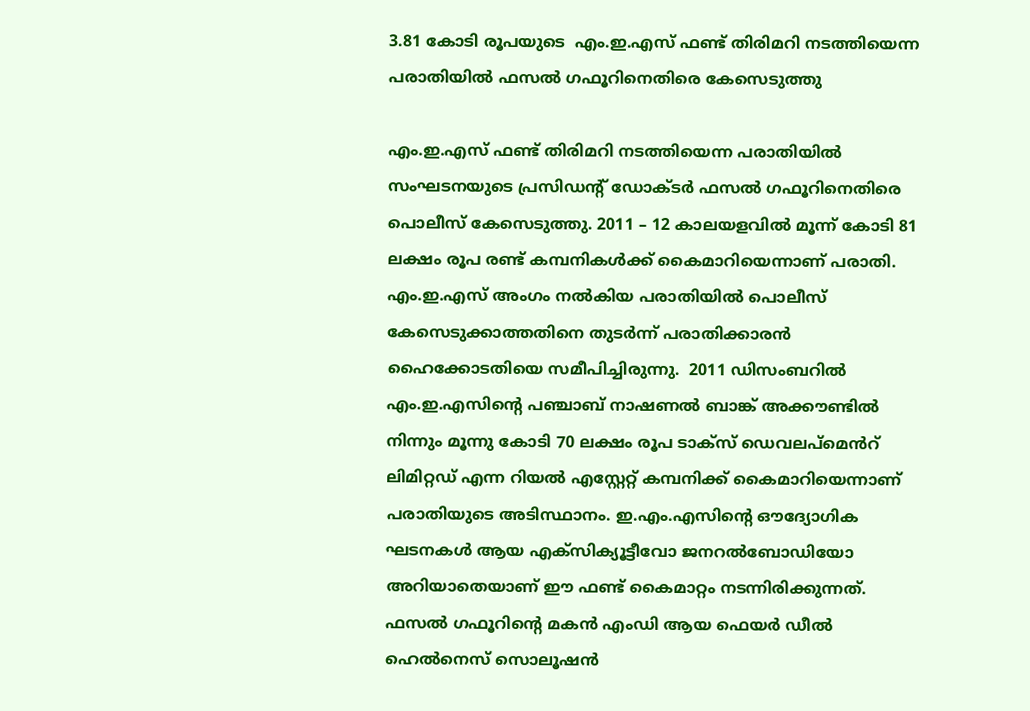3.81 കോടി രൂപയുടെ  എം.ഇ.എസ് ഫണ്ട് തിരിമറി നടത്തിയെന്ന പരാതിയിൽ ഫസല്‍ ഗഫൂറിനെതിരെ കേസെടുത്തു

എം.ഇ.എസ് ഫണ്ട് തിരിമറി നടത്തിയെന്ന പരാതിയിൽ സംഘടനയുടെ പ്രസിഡന്‍റ് ഡോക്ടർ ഫസൽ ഗഫൂറിനെതിരെ പൊലീസ് കേസെടുത്തു. 2011 – 12 കാലയളവിൽ മൂന്ന് കോടി 81 ലക്ഷം രൂപ രണ്ട് കമ്പനികൾക്ക് കൈമാറിയെന്നാണ് പരാതി. എം.ഇ.എസ് അംഗം നൽകിയ പരാതിയിൽ പൊലീസ് കേസെടുക്കാത്തതിനെ തുടര്‍ന്ന് പരാതിക്കാരന്‍ ഹൈക്കോടതിയെ സമീപിച്ചിരുന്നു.  2011 ഡിസംബറിൽ എം.ഇ.എസിന്‍റെ പഞ്ചാബ് നാഷണൽ ബാങ്ക് അക്കൗണ്ടിൽ നിന്നും മൂന്നു കോടി 70 ലക്ഷം രൂപ ടാക്സ് ഡെവലപ്മെൻറ് ലിമിറ്റഡ് എന്ന റിയൽ എസ്റ്റേറ്റ് കമ്പനിക്ക് കൈമാറിയെന്നാണ് പരാതിയുടെ അടിസ്ഥാനം. ഇ.എം.എസിന്‍റെ ഔദ്യോഗിക ഘടനകൾ ആയ എക്സിക്യൂട്ടീവോ ജനറൽബോഡിയോ അറിയാതെയാണ് ഈ ഫണ്ട് കൈമാറ്റം നടന്നിരിക്കുന്നത്. ഫസൽ ഗഫൂറിന്‍റെ മകൻ എംഡി ആയ ഫെയർ ഡീൽ ഹെൽനെസ് സൊലൂഷൻ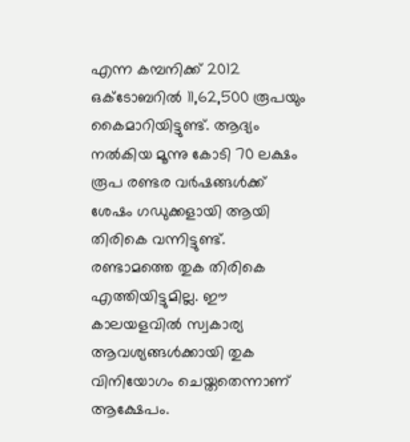എന്ന കമ്പനിക്ക് 2012 ഒക്ടോബറിൽ 11,62,500 രൂപയും കൈമാറിയിട്ടുണ്ട്. ആദ്യം നൽകിയ മൂന്നു കോടി 70 ലക്ഷം രൂപ രണ്ടര വർഷങ്ങൾക്ക് ശേഷം ഗഡുക്കളായി ആയി തിരികെ വന്നിട്ടുണ്ട്. രണ്ടാമത്തെ തുക തിരികെ എത്തിയിട്ടുമില്ല. ഈ കാലയളവിൽ സ്വകാര്യ ആവശ്യങ്ങൾക്കായി തുക വിനിയോഗം ചെയ്തതെന്നാണ് ആക്ഷേപം.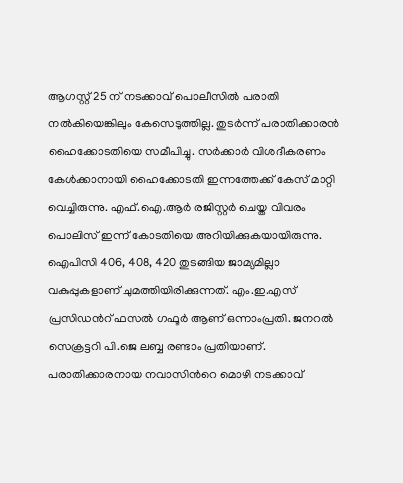ആഗസ്റ്റ് 25 ന് നടക്കാവ് പൊലീസിൽ പരാതി നൽകിയെങ്കിലും കേസെടുത്തില്ല. തുടർന്ന് പരാതിക്കാരൻ ഹൈക്കോടതിയെ സമീപിച്ചു. സർക്കാർ വിശദീകരണം കേൾക്കാനായി ഹൈക്കോടതി ഇന്നത്തേക്ക് കേസ് മാറ്റി വെച്ചിരുന്നു. എഫ്.ഐ.ആർ രജിസ്റ്റർ ചെയ്ത വിവരം പൊലിസ് ഇന്ന് കോടതിയെ അറിയിക്കുകയായിരുന്നു. ഐപിസി 406, 408, 420 തുടങ്ങിയ ജാമ്യമില്ലാ വകുപ്പുകളാണ് ചുമത്തിയിരിക്കുന്നത്. എം.ഇ.എസ് പ്രസിഡന്‍റ് ഫസൽ ഗഫൂർ ആണ് ഒന്നാംപ്രതി. ജനറൽ സെക്രട്ടറി പി.ജെ ലബ്ബ രണ്ടാം പ്രതിയാണ്. പരാതിക്കാരനായ നവാസിന്‍റെ മൊഴി നടക്കാവ്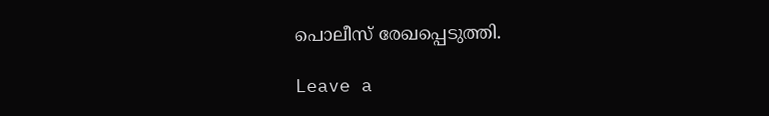പൊലീസ് രേഖപ്പെടുത്തി.

Leave a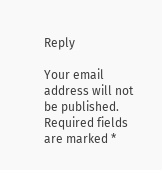Reply

Your email address will not be published. Required fields are marked *